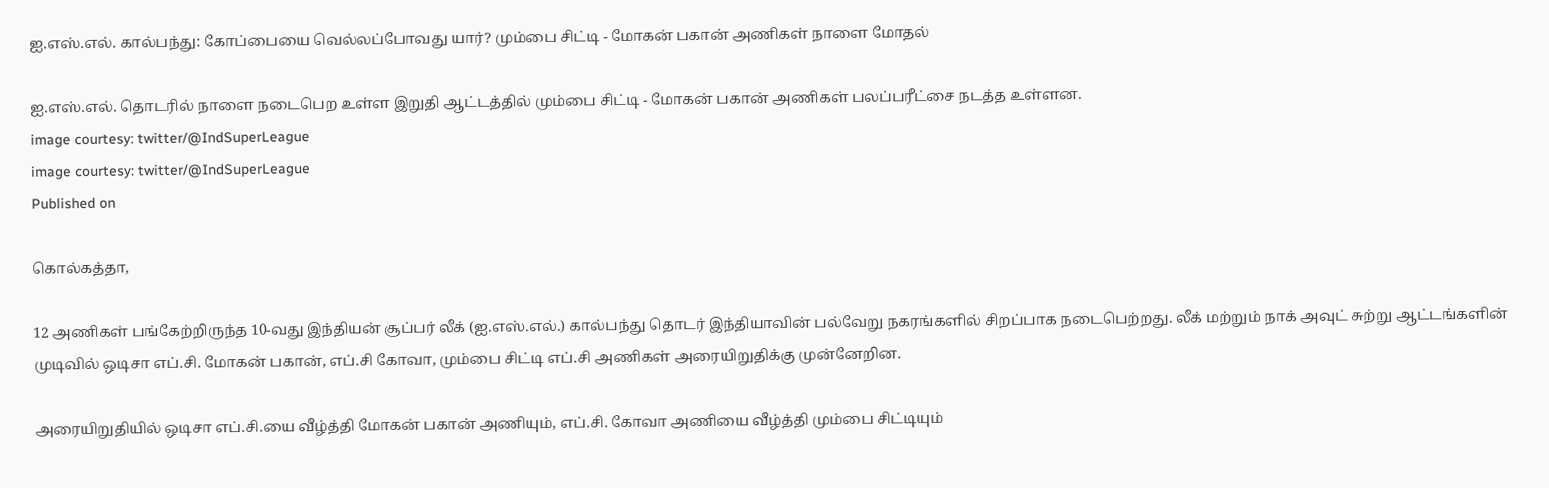ஐ.எஸ்.எல். கால்பந்து: கோப்பையை வெல்லப்போவது யார்? மும்பை சிட்டி - மோகன் பகான் அணிகள் நாளை மோதல்

ஐ.எஸ்.எல். தொடரில் நாளை நடைபெற உள்ள இறுதி ஆட்டத்தில் மும்பை சிட்டி - மோகன் பகான் அணிகள் பலப்பரீட்சை நடத்த உள்ளன.
image courtesy: twitter/@IndSuperLeague
image courtesy: twitter/@IndSuperLeague
Published on

கொல்கத்தா,

12 அணிகள் பங்கேற்றிருந்த 10-வது இந்தியன் சூப்பர் லீக் (ஐ.எஸ்.எல்.) கால்பந்து தொடர் இந்தியாவின் பல்வேறு நகரங்களில் சிறப்பாக நடைபெற்றது. லீக் மற்றும் நாக் அவுட் சுற்று ஆட்டங்களின் முடிவில் ஒடிசா எப்.சி. மோகன் பகான், எப்.சி கோவா, மும்பை சிட்டி எப்.சி அணிகள் அரையிறுதிக்கு முன்னேறின.

அரையிறுதியில் ஒடிசா எப்.சி.யை வீழ்த்தி மோகன் பகான் அணியும், எப்.சி. கோவா அணியை வீழ்த்தி மும்பை சிட்டியும்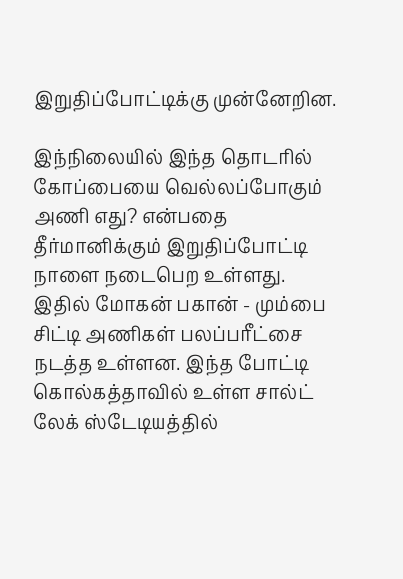இறுதிப்போட்டிக்கு முன்னேறின.

இந்நிலையில் இந்த தொடரில் கோப்பையை வெல்லப்போகும் அணி எது? என்பதை தீர்மானிக்கும் இறுதிப்போட்டி நாளை நடைபெற உள்ளது. இதில் மோகன் பகான் - மும்பை சிட்டி அணிகள் பலப்பரீட்சை நடத்த உள்ளன. இந்த போட்டி கொல்கத்தாவில் உள்ள சால்ட் லேக் ஸ்டேடியத்தில்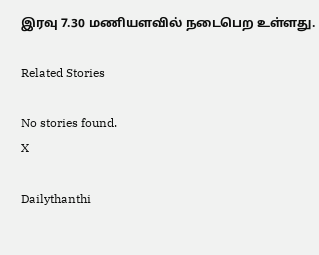இரவு 7.30 மணியளவில் நடைபெற உள்ளது.

Related Stories

No stories found.
X

Dailythanthi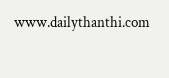www.dailythanthi.com